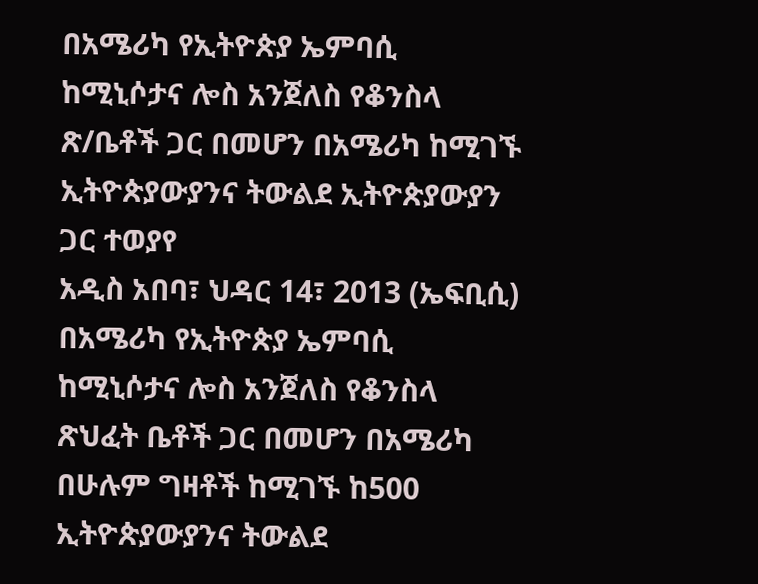በአሜሪካ የኢትዮጵያ ኤምባሲ ከሚኒሶታና ሎስ አንጀለስ የቆንስላ ጽ/ቤቶች ጋር በመሆን በአሜሪካ ከሚገኙ ኢትዮጵያውያንና ትውልደ ኢትዮጵያውያን ጋር ተወያየ
አዲስ አበባ፣ ህዳር 14፣ 2013 (ኤፍቢሲ) በአሜሪካ የኢትዮጵያ ኤምባሲ ከሚኒሶታና ሎስ አንጀለስ የቆንስላ ጽህፈት ቤቶች ጋር በመሆን በአሜሪካ በሁሉም ግዛቶች ከሚገኙ ከ500 ኢትዮጵያውያንና ትውልደ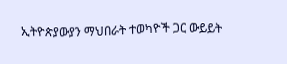ኢትዮጵያውያን ማህበራት ተወካዮች ጋር ውይይት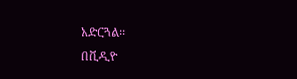አድርጓል፡፡
በቪዲዮ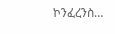ኮንፈረንስ…